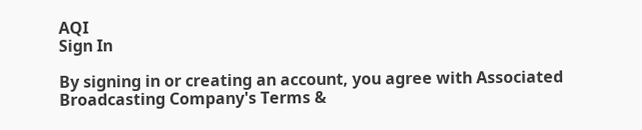AQI
Sign In

By signing in or creating an account, you agree with Associated Broadcasting Company's Terms &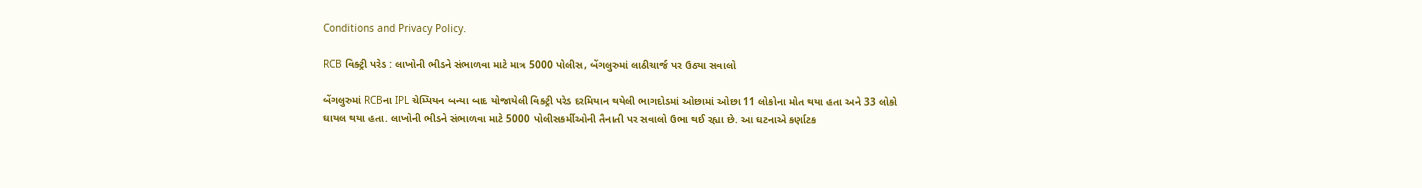Conditions and Privacy Policy.

RCB વિક્ટ્રી પરેડ : લાખોની ભીડને સંભાળવા માટે માત્ર 5000 પોલીસ, બેંગલુરુમાં લાઠીચાર્જ પર ઉઠ્યા સવાલો

બેંગલુરુમાં RCBના IPL ચેમ્પિયન બન્યા બાદ યોજાયેલી વિક્ટ્રી પરેડ દરમિયાન થયેલી ભાગદોડમાં ઓછામાં ઓછા 11 લોકોના મોત થયા હતા અને 33 લોકો ઘાયલ થયા હતા. લાખોની ભીડને સંભાળવા માટે 5000 પોલીસકર્મીઓની તૈનાતી પર સવાલો ઉભા થઈ રહ્યા છે. આ ઘટનાએ કર્ણાટક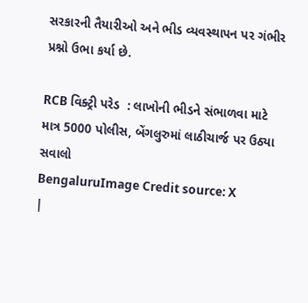સરકારની તૈયારીઓ અને ભીડ વ્યવસ્થાપન પર ગંભીર પ્રશ્નો ઉભા કર્યા છે.

RCB વિક્ટ્રી પરેડ  : લાખોની ભીડને સંભાળવા માટે માત્ર 5000 પોલીસ, બેંગલુરુમાં લાઠીચાર્જ પર ઉઠ્યા સવાલો
BengaluruImage Credit source: X
|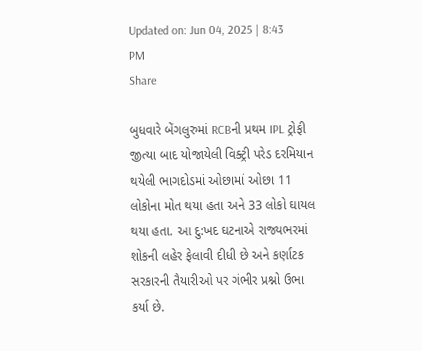Updated on: Jun 04, 2025 | 8:43 PM
Share

બુધવારે બેંગલુરુમાં RCBની પ્રથમ IPL ટ્રોફી જીત્યા બાદ યોજાયેલી વિક્ટ્રી પરેડ દરમિયાન થયેલી ભાગદોડમાં ઓછામાં ઓછા 11 લોકોના મોત થયા હતા અને 33 લોકો ઘાયલ થયા હતા. આ દુ:ખદ ઘટનાએ રાજ્યભરમાં શોકની લહેર ફેલાવી દીધી છે અને કર્ણાટક સરકારની તૈયારીઓ પર ગંભીર પ્રશ્નો ઉભા કર્યા છે.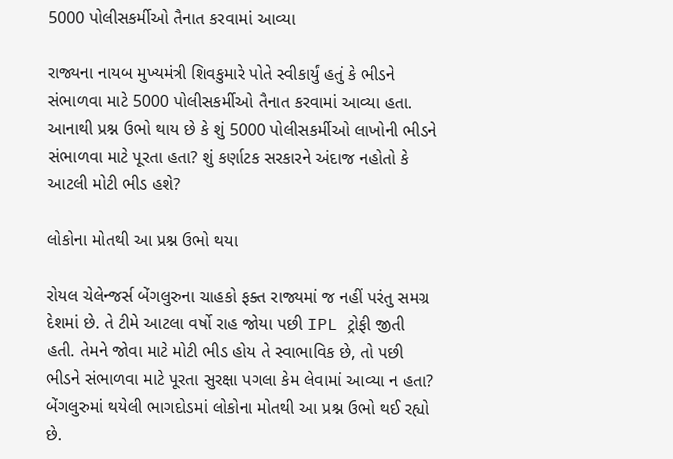5000 પોલીસકર્મીઓ તૈનાત કરવામાં આવ્યા

રાજ્યના નાયબ મુખ્યમંત્રી શિવકુમારે પોતે સ્વીકાર્યું હતું કે ભીડને સંભાળવા માટે 5000 પોલીસકર્મીઓ તૈનાત કરવામાં આવ્યા હતા. આનાથી પ્રશ્ન ઉભો થાય છે કે શું 5000 પોલીસકર્મીઓ લાખોની ભીડને સંભાળવા માટે પૂરતા હતા? શું કર્ણાટક સરકારને અંદાજ નહોતો કે આટલી મોટી ભીડ હશે?

લોકોના મોતથી આ પ્રશ્ન ઉભો થયા

રોયલ ચેલેન્જર્સ બેંગલુરુના ચાહકો ફક્ત રાજ્યમાં જ નહીં પરંતુ સમગ્ર દેશમાં છે. તે ટીમે આટલા વર્ષો રાહ જોયા પછી IPL ટ્રોફી જીતી હતી. તેમને જોવા માટે મોટી ભીડ હોય તે સ્વાભાવિક છે, તો પછી ભીડને સંભાળવા માટે પૂરતા સુરક્ષા પગલા કેમ લેવામાં આવ્યા ન હતા? બેંગલુરુમાં થયેલી ભાગદોડમાં લોકોના મોતથી આ પ્રશ્ન ઉભો થઈ રહ્યો છે.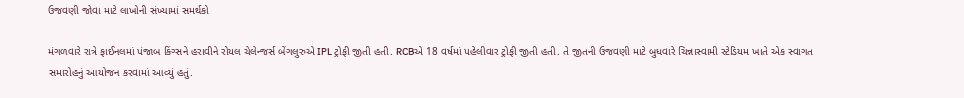ઉજવણી જોવા માટે લાખોની સંખ્યામાં સમર્થકો

મંગળવારે રાત્રે ફાઈનલમાં પંજાબ કિંગ્સને હરાવીને રોયલ ચેલેન્જર્સ બેંગલુરુએ IPL ટ્રોફી જીતી હતી. RCBએ 18 વર્ષમાં પહેલીવાર ટ્રોફી જીતી હતી. તે જીતની ઉજવણી માટે બુધવારે ચિન્નાસ્વામી સ્ટેડિયમ ખાતે એક સ્વાગત સમારોહનું આયોજન કરવામાં આવ્યું હતું.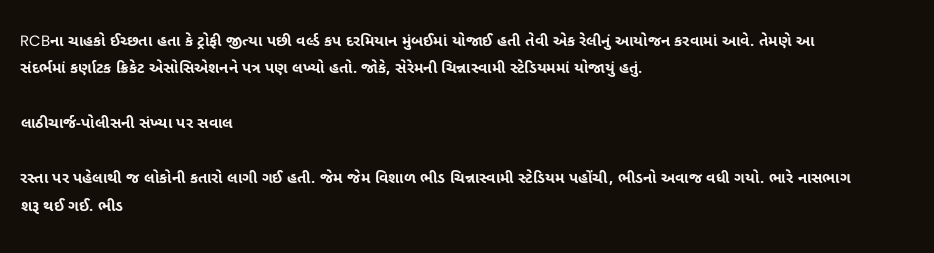RCBના ચાહકો ઈચ્છતા હતા કે ટ્રોફી જીત્યા પછી વર્લ્ડ કપ દરમિયાન મુંબઈમાં યોજાઈ હતી તેવી એક રેલીનું આયોજન કરવામાં આવે. તેમણે આ સંદર્ભમાં કર્ણાટક ક્રિકેટ એસોસિએશનને પત્ર પણ લખ્યો હતો. જોકે, સેરેમની ચિન્નાસ્વામી સ્ટેડિયમમાં યોજાયું હતું.

લાઠીચાર્જ-પોલીસની સંખ્યા પર સવાલ

રસ્તા પર પહેલાથી જ લોકોની કતારો લાગી ગઈ હતી. જેમ જેમ વિશાળ ભીડ ચિન્નાસ્વામી સ્ટેડિયમ પહોંચી, ભીડનો અવાજ વધી ગયો. ભારે નાસભાગ શરૂ થઈ ગઈ. ભીડ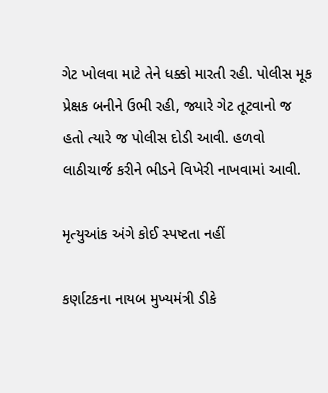ગેટ ખોલવા માટે તેને ધક્કો મારતી રહી. પોલીસ મૂક પ્રેક્ષક બનીને ઉભી રહી, જ્યારે ગેટ તૂટવાનો જ હતો ત્યારે જ પોલીસ દોડી આવી. હળવો લાઠીચાર્જ કરીને ભીડને વિખેરી નાખવામાં આવી.

મૃત્યુઆંક અંગે કોઈ સ્પષ્ટતા નહીં

કર્ણાટકના નાયબ મુખ્યમંત્રી ડીકે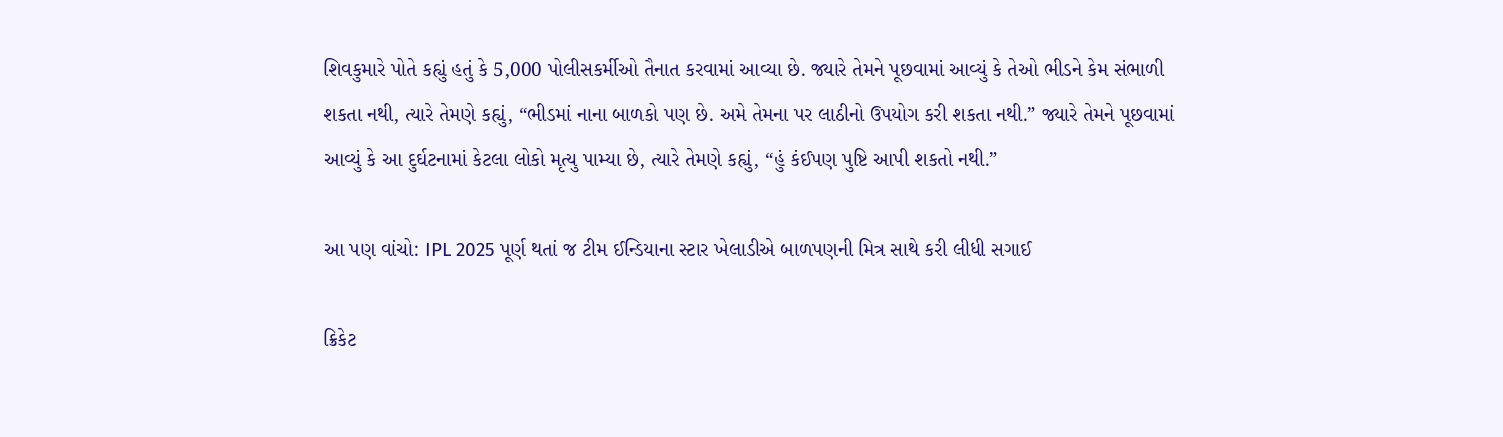શિવકુમારે પોતે કહ્યું હતું કે 5,000 પોલીસકર્મીઓ તૈનાત કરવામાં આવ્યા છે. જ્યારે તેમને પૂછવામાં આવ્યું કે તેઓ ભીડને કેમ સંભાળી શકતા નથી, ત્યારે તેમણે કહ્યું, “ભીડમાં નાના બાળકો પણ છે. અમે તેમના પર લાઠીનો ઉપયોગ કરી શકતા નથી.” જ્યારે તેમને પૂછવામાં આવ્યું કે આ દુર્ઘટનામાં કેટલા લોકો મૃત્યુ પામ્યા છે, ત્યારે તેમણે કહ્યું, “હું કંઈપણ પુષ્ટિ આપી શકતો નથી.”

આ પણ વાંચો: IPL 2025 પૂર્ણ થતાં જ ટીમ ઈન્ડિયાના સ્ટાર ખેલાડીએ બાળપણની મિત્ર સાથે કરી લીધી સગાઈ

ક્રિકેટ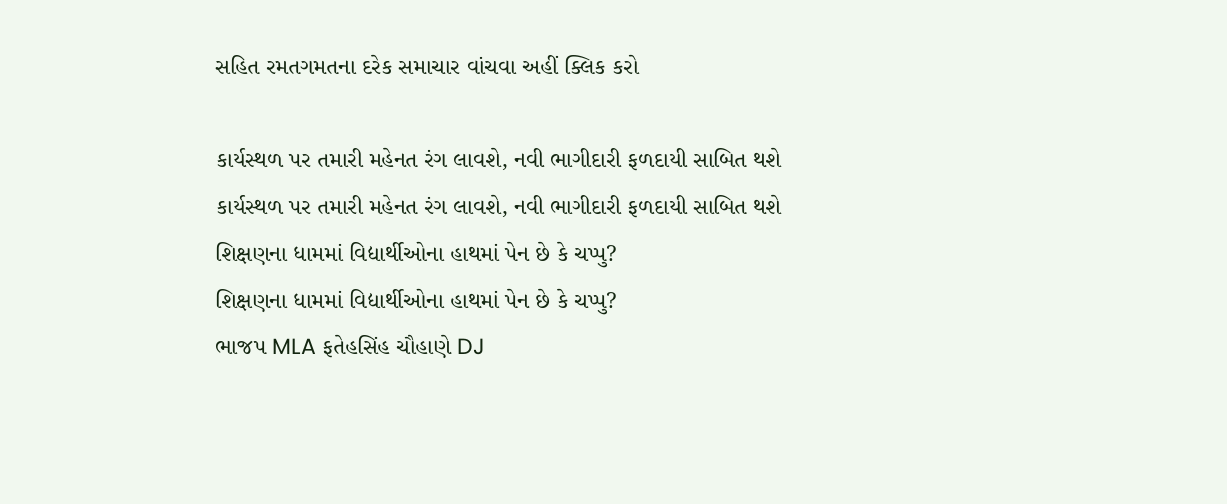સહિત રમતગમતના દરેક સમાચાર વાંચવા અહીં ક્લિક કરો

કાર્યસ્થળ પર તમારી મહેનત રંગ લાવશે, નવી ભાગીદારી ફળદાયી સાબિત થશે
કાર્યસ્થળ પર તમારી મહેનત રંગ લાવશે, નવી ભાગીદારી ફળદાયી સાબિત થશે
શિક્ષણના ધામમાં વિદ્યાર્થીઓના હાથમાં પેન છે કે ચપ્પુ?
શિક્ષણના ધામમાં વિદ્યાર્થીઓના હાથમાં પેન છે કે ચપ્પુ?
ભાજપ MLA ફતેહસિંહ ચૌહાણે DJ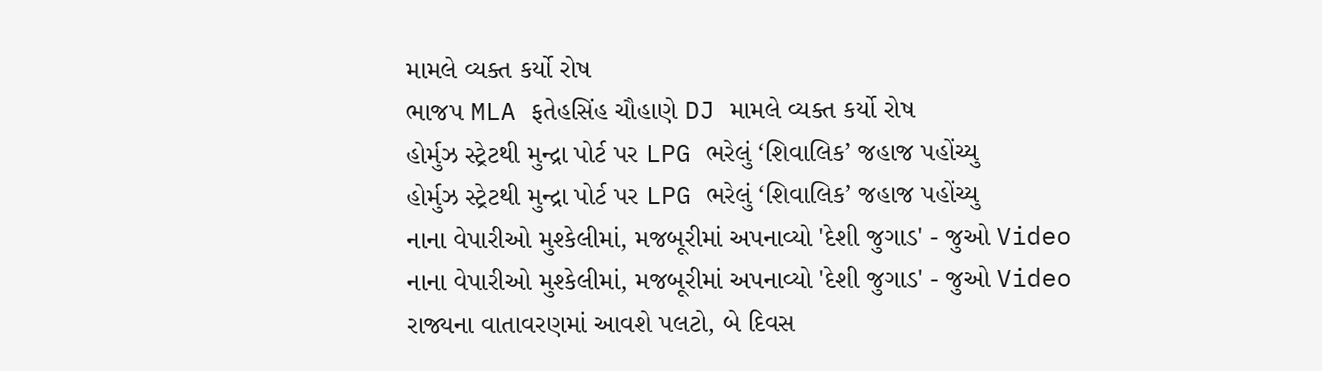મામલે વ્યક્ત કર્યો રોષ
ભાજપ MLA ફતેહસિંહ ચૌહાણે DJ મામલે વ્યક્ત કર્યો રોષ
હોર્મુઝ સ્ટ્રેટથી મુન્દ્રા પોર્ટ પર LPG ભરેલું ‘શિવાલિક’ જહાજ પહોંચ્યુ
હોર્મુઝ સ્ટ્રેટથી મુન્દ્રા પોર્ટ પર LPG ભરેલું ‘શિવાલિક’ જહાજ પહોંચ્યુ
નાના વેપારીઓ મુશ્કેલીમાં, મજબૂરીમાં અપનાવ્યો 'દેશી જુગાડ' - જુઓ Video
નાના વેપારીઓ મુશ્કેલીમાં, મજબૂરીમાં અપનાવ્યો 'દેશી જુગાડ' - જુઓ Video
રાજ્યના વાતાવરણમાં આવશે પલટો, બે દિવસ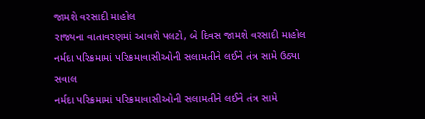જામશે વરસાદી માહોલ
રાજ્યના વાતાવરણમાં આવશે પલટો, બે દિવસ જામશે વરસાદી માહોલ
નર્મદા પરિક્રમામાં પરિક્રમાવાસીઓની સલામતીને લઈને તંત્ર સામે ઉઠ્યા સવાલ
નર્મદા પરિક્રમામાં પરિક્રમાવાસીઓની સલામતીને લઈને તંત્ર સામે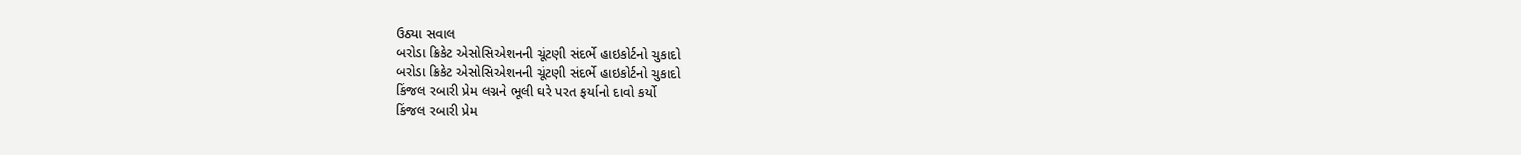ઉઠ્યા સવાલ
બરોડા ક્રિકેટ એસોસિએશનની ચૂંટણી સંદર્ભે હાઇકોર્ટનો ચુકાદો
બરોડા ક્રિકેટ એસોસિએશનની ચૂંટણી સંદર્ભે હાઇકોર્ટનો ચુકાદો
કિંજલ રબારી પ્રેમ લગ્નને ભૂલી ઘરે પરત ફર્યાનો દાવો કર્યો
કિંજલ રબારી પ્રેમ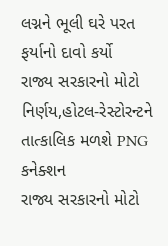લગ્નને ભૂલી ઘરે પરત ફર્યાનો દાવો કર્યો
રાજ્ય સરકારનો મોટો નિર્ણય,હોટલ-રેસ્ટોરન્ટને તાત્કાલિક મળશે PNG કનેક્શન
રાજ્ય સરકારનો મોટો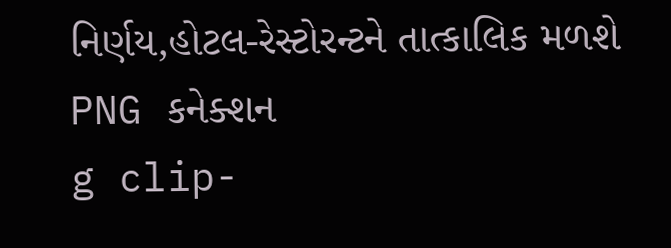નિર્ણય,હોટલ-રેસ્ટોરન્ટને તાત્કાલિક મળશે PNG કનેક્શન
g clip-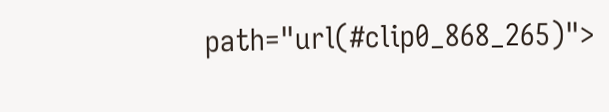path="url(#clip0_868_265)">